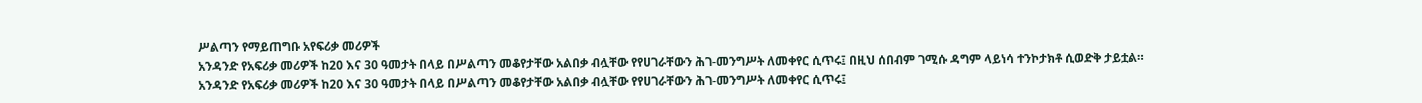ሥልጣን የማይጠግቡ አየፍሪቃ መሪዎች
አንዳንድ የአፍሪቃ መሪዎች ከ20 እና 30 ዓመታት በላይ በሥልጣን መቆየታቸው አልበቃ ብሏቸው የየሀገራቸውን ሕገ-መንግሥት ለመቀየር ሲጥሩ፤ በዚህ ሰበብም ገሚሱ ዳግም ላይነሳ ተንኮታክቶ ሲወድቅ ታይቷል።
አንዳንድ የአፍሪቃ መሪዎች ከ20 እና 30 ዓመታት በላይ በሥልጣን መቆየታቸው አልበቃ ብሏቸው የየሀገራቸውን ሕገ-መንግሥት ለመቀየር ሲጥሩ፤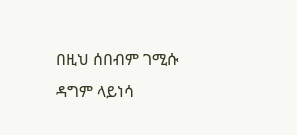በዚህ ሰበብም ገሚሱ ዳግም ላይነሳ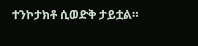ተንኮታክቶ ሲወድቅ ታይቷል።